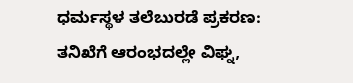ಧರ್ಮಸ್ಥಳ ತಲೆಬುರಡೆ ಪ್ರಕರಣ: ತನಿಖೆಗೆ ಆರಂಭದಲ್ಲೇ ವಿಘ್ನ,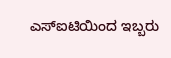ಎಸ್ಐಟಿಯಿಂದ ಇಬ್ಬರು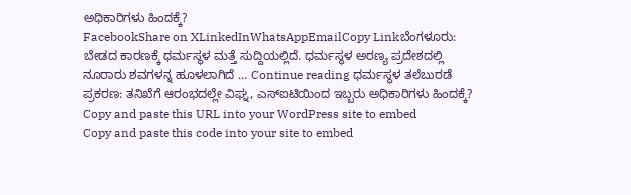ಅಧಿಕಾರಿಗಳು ಹಿಂದಕ್ಕೆ?
FacebookShare on XLinkedInWhatsAppEmailCopy Linkಬೆಂಗಳೂರು: ಬೇಡದ ಕಾರಣಕ್ಕೆ ಧರ್ಮಸ್ಥಳ ಮತ್ತೆ ಸುದ್ದಿಯಲ್ಲಿದೆ. ಧರ್ಮಸ್ಥಳ ಅರಣ್ಯ ಪ್ರದೇಶದಲ್ಲಿ ನೂರಾರು ಶವಗಳನ್ನ ಹೂಳಲಾಗಿದೆ … Continue reading ಧರ್ಮಸ್ಥಳ ತಲೆಬುರಡೆ ಪ್ರಕರಣ: ತನಿಖೆಗೆ ಆರಂಭದಲ್ಲೇ ವಿಘ್ನ, ಎಸ್ಐಟಿಯಿಂದ ಇಬ್ಬರು ಅಧಿಕಾರಿಗಳು ಹಿಂದಕ್ಕೆ?
Copy and paste this URL into your WordPress site to embed
Copy and paste this code into your site to embed